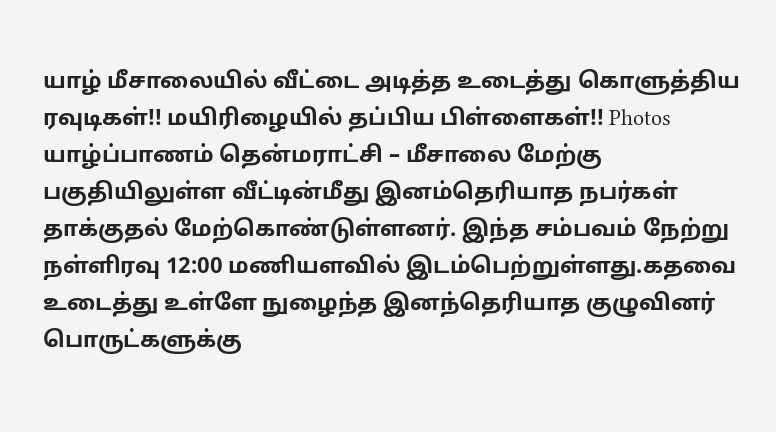யாழ் மீசாலையில் வீட்டை அடித்த உடைத்து கொளுத்திய ரவுடிகள்!! மயிரிழையில் தப்பிய பிள்ளைகள்!! Photos
யாழ்ப்பாணம் தென்மராட்சி – மீசாலை மேற்கு பகுதியிலுள்ள வீட்டின்மீது இனம்தெரியாத நபர்கள் தாக்குதல் மேற்கொண்டுள்ளனர். இந்த சம்பவம் நேற்று நள்ளிரவு 12:00 மணியளவில் இடம்பெற்றுள்ளது.கதவை உடைத்து உள்ளே நுழைந்த இனந்தெரியாத குழுவினர் பொருட்களுக்கு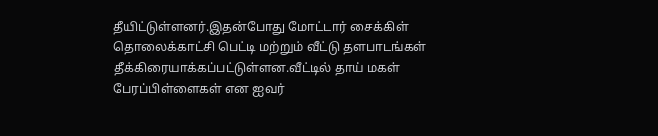தீயிட்டுள்ளனர்.இதன்போது மோட்டார் சைக்கிள் தொலைக்காட்சி பெட்டி மற்றும் வீட்டு தளபாடங்கள் தீக்கிரையாக்கப்பட்டுள்ளன.வீட்டில் தாய் மகள் பேரப்பிள்ளைகள் என ஐவர்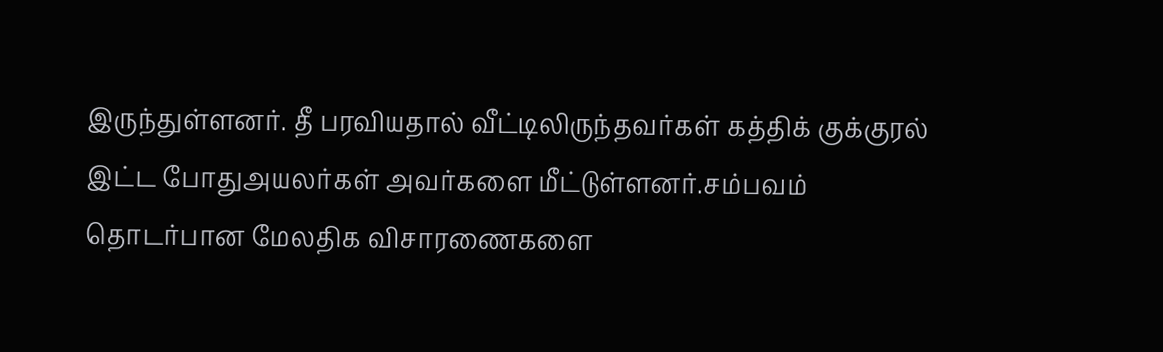இருந்துள்ளனர். தீ பரவியதால் வீட்டிலிருந்தவர்கள் கத்திக் குக்குரல் இட்ட போதுஅயலர்கள் அவர்களை மீட்டுள்ளனர்.சம்பவம் தொடர்பான மேலதிக விசாரணைகளை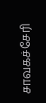சாவகச்சேரி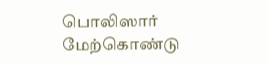பொலிஸார் மேற்கொண்டு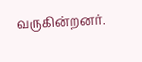வருகின்றனர்.